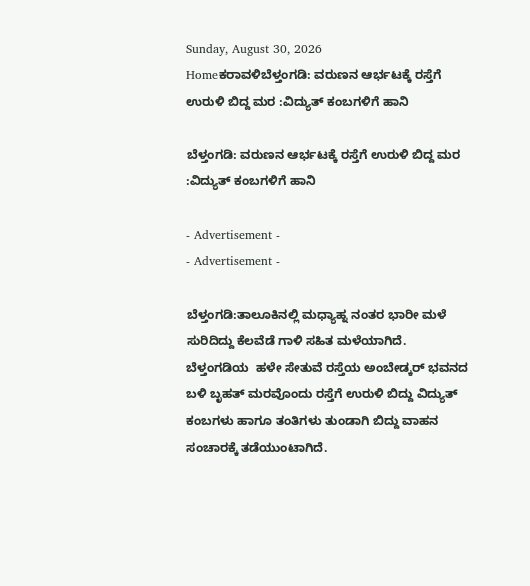Sunday, August 30, 2026
Homeಕರಾವಳಿಬೆಳ್ತಂಗಡಿ: ವರುಣನ ಆರ್ಭಟಕ್ಕೆ ರಸ್ತೆಗೆ ಉರುಳಿ ಬಿದ್ದ ಮರ :ವಿದ್ಯುತ್ ಕಂಬಗಳಿಗೆ ಹಾನಿ

ಬೆಳ್ತಂಗಡಿ: ವರುಣನ ಆರ್ಭಟಕ್ಕೆ ರಸ್ತೆಗೆ ಉರುಳಿ ಬಿದ್ದ ಮರ :ವಿದ್ಯುತ್ ಕಂಬಗಳಿಗೆ ಹಾನಿ

- Advertisement -
- Advertisement -

ಬೆಳ್ತಂಗಡಿ:ತಾಲೂಕಿನಲ್ಲಿ ಮಧ್ಯಾಹ್ನ ನಂತರ ಭಾರೀ ಮಳೆ ಸುರಿದಿದ್ದು ಕೆಲವೆಡೆ ಗಾಳಿ ಸಹಿತ ಮಳೆಯಾಗಿದೆ. ಬೆಳ್ತಂಗಡಿಯ  ಹಳೇ ಸೇತುವೆ ರಸ್ತೆಯ ಅಂಬೇಡ್ಕರ್ ಭವನದ ಬಳಿ ಬೃಹತ್ ಮರವೊಂದು ರಸ್ತೆಗೆ ಉರುಳಿ ಬಿದ್ದು ವಿದ್ಯುತ್ ಕಂಬಗಳು ಹಾಗೂ ತಂತಿಗಳು ತುಂಡಾಗಿ ಬಿದ್ದು ವಾಹನ ಸಂಚಾರಕ್ಕೆ ತಡೆಯುಂಟಾಗಿದೆ.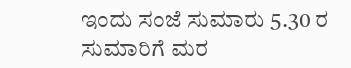ಇಂದು ಸಂಜೆ ಸುಮಾರು 5.30 ರ ಸುಮಾರಿಗೆ ಮರ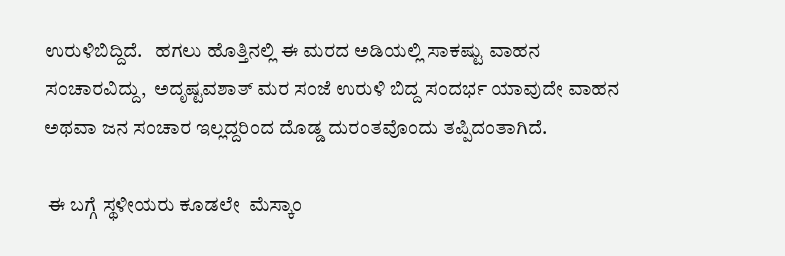ಉರುಳಿಬಿದ್ದಿದೆ.   ಹಗಲು ಹೊತ್ತಿನಲ್ಲಿ ಈ ಮರದ ಅಡಿಯಲ್ಲಿ ಸಾಕಷ್ಟು ವಾಹನ ಸಂಚಾರವಿದ್ದು,  ಅದೃಷ್ಟವಶಾತ್ ಮರ ಸಂಜೆ ಉರುಳಿ ಬಿದ್ದ ಸಂದರ್ಭ ಯಾವುದೇ ವಾಹನ ಅಥವಾ ಜನ ಸಂಚಾರ ಇಲ್ಲದ್ದರಿಂದ ದೊಡ್ಡ ದುರಂತವೊಂದು ತಪ್ಪಿದಂತಾಗಿದೆ.

 ಈ ಬಗ್ಗೆ ಸ್ಥಳೀಯರು ಕೂಡಲೇ  ಮೆಸ್ಕಾಂ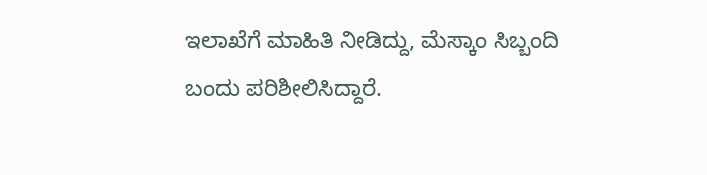ಇಲಾಖೆಗೆ ಮಾಹಿತಿ ನೀಡಿದ್ದು, ಮೆಸ್ಕಾಂ ಸಿಬ್ಬಂದಿ ಬಂದು ಪರಿಶೀಲಿಸಿದ್ದಾರೆ.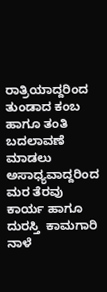ರಾತ್ರಿಯಾದ್ದರಿಂದ ತುಂಡಾದ ಕಂಬ ಹಾಗೂ ತಂತಿ ಬದಲಾವಣೆ ಮಾಡಲು ಅಸಾಧ್ಯವಾದ್ದರಿಂದ  ಮರ ತೆರವು ಕಾರ್ಯ ಹಾಗೂ ದುರಸ್ತಿ  ಕಾಮಗಾರಿ ನಾಳೆ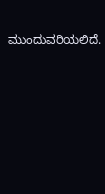ಮುಂದುವರಿಯಲಿದೆ.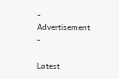- Advertisement -

Latest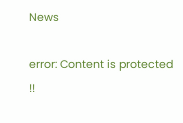News

error: Content is protected !!